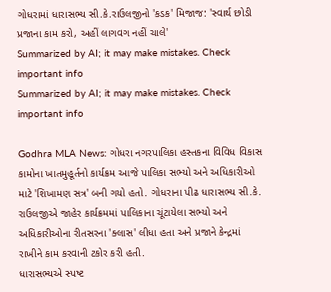ગોધરામાં ધારાસભ્ય સી.કે.રાઉલજીનો 'કડક' મિજાજ: 'સ્વાર્થ છોડી પ્રજાના કામ કરો, અહીં લાગવગ નહીં ચાલે'
Summarized by AI; it may make mistakes. Check important info
Summarized by AI; it may make mistakes. Check important info

Godhra MLA News: ગોધરા નગરપાલિકા હસ્તકના વિવિધ વિકાસ કામોના ખાતમુહૂર્તનો કાર્યક્રમ આજે પાલિકા સભ્યો અને અધિકારીઓ માટે 'શિખામણ સત્ર' બની ગયો હતો. ગોધરાના પીઢ ધારાસભ્ય સી.કે. રાઉલજીએ જાહેર કાર્યક્રમમાં પાલિકાના ચૂંટાયેલા સભ્યો અને અધિકારીઓના રીતસરના 'ક્લાસ' લીધા હતા અને પ્રજાને કેન્દ્રમાં રાખીને કામ કરવાની ટકોર કરી હતી.
ધારાસભ્યએ સ્પષ્ટ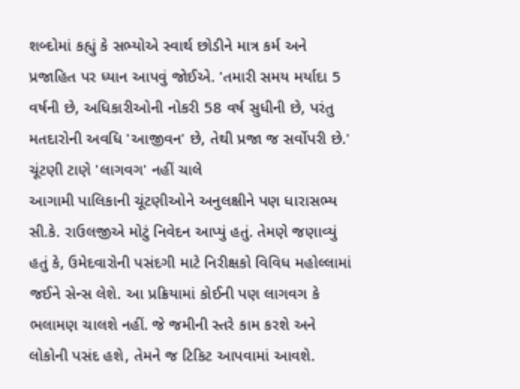શબ્દોમાં કહ્યું કે સભ્યોએ સ્વાર્થ છોડીને માત્ર કર્મ અને પ્રજાહિત પર ધ્યાન આપવું જોઈએ. 'તમારી સમય મર્યાદા 5 વર્ષની છે, અધિકારીઓની નોકરી 58 વર્ષ સુધીની છે, પરંતુ મતદારોની અવધિ 'આજીવન' છે, તેથી પ્રજા જ સર્વોપરી છે.'
ચૂંટણી ટાણે 'લાગવગ' નહીં ચાલે
આગામી પાલિકાની ચૂંટણીઓને અનુલક્ષીને પણ ધારાસભ્ય સી.કે. રાઉલજીએ મોટું નિવેદન આપ્યું હતું. તેમણે જણાવ્યું હતું કે, ઉમેદવારોની પસંદગી માટે નિરીક્ષકો વિવિધ મહોલ્લામાં જઈને સેન્સ લેશે. આ પ્રક્રિયામાં કોઈની પણ લાગવગ કે ભલામણ ચાલશે નહીં. જે જમીની સ્તરે કામ કરશે અને લોકોની પસંદ હશે, તેમને જ ટિકિટ આપવામાં આવશે.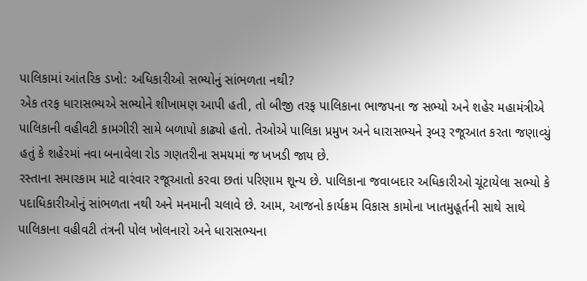પાલિકામાં આંતરિક ડખો: અધિકારીઓ સભ્યોનું સાંભળતા નથી?
એક તરફ ધારાસભ્યએ સભ્યોને શીખામણ આપી હતી, તો બીજી તરફ પાલિકાના ભાજપના જ સભ્યો અને શહેર મહામંત્રીએ પાલિકાની વહીવટી કામગીરી સામે બળાપો કાઢ્યો હતો. તેઓએ પાલિકા પ્રમુખ અને ધારાસભ્યને રૂબરૂ રજૂઆત કરતા જણાવ્યું હતું કે શહેરમાં નવા બનાવેલા રોડ ગણતરીના સમયમાં જ ખખડી જાય છે.
રસ્તાના સમારકામ માટે વારંવાર રજૂઆતો કરવા છતાં પરિણામ શૂન્ય છે. પાલિકાના જવાબદાર અધિકારીઓ ચૂંટાયેલા સભ્યો કે પદાધિકારીઓનું સાંભળતા નથી અને મનમાની ચલાવે છે. આમ, આજનો કાર્યક્રમ વિકાસ કામોના ખાતમુહૂર્તની સાથે સાથે પાલિકાના વહીવટી તંત્રની પોલ ખોલનારો અને ધારાસભ્યના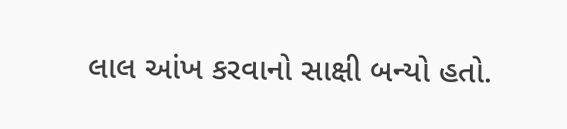લાલ આંખ કરવાનો સાક્ષી બન્યો હતો.